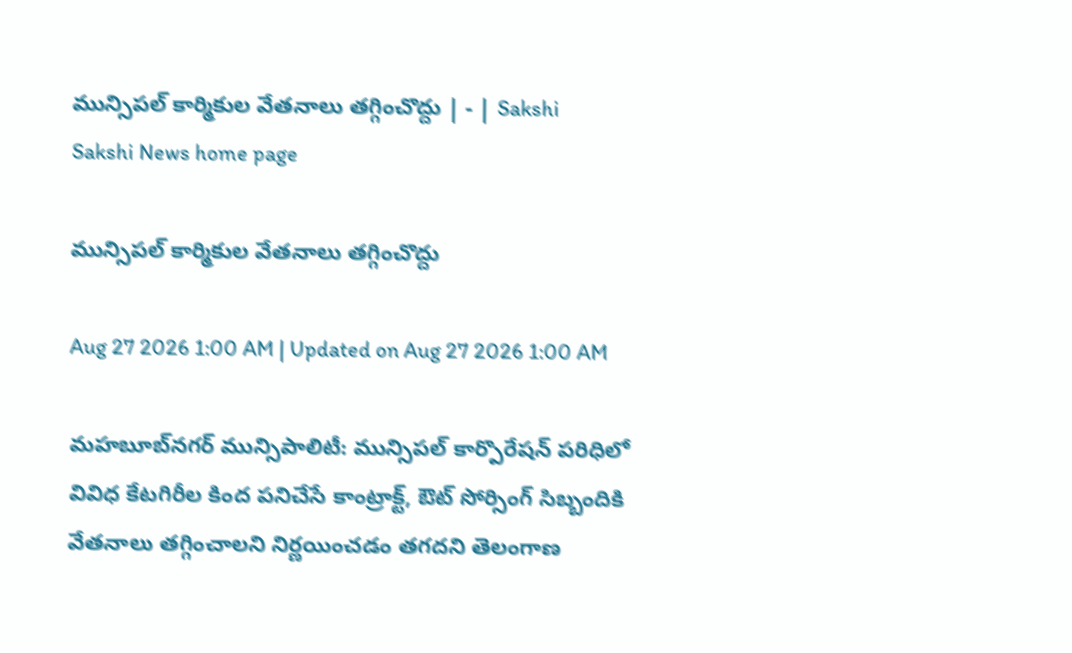మున్సిపల్‌ కార్మికుల వేతనాలు తగ్గించొద్దు | - | Sakshi
Sakshi News home page

మున్సిపల్‌ కార్మికుల వేతనాలు తగ్గించొద్దు

Aug 27 2026 1:00 AM | Updated on Aug 27 2026 1:00 AM

మహబూబ్‌నగర్‌ మున్సిపాలిటీ: మున్సిపల్‌ కార్పొరేషన్‌ పరిధిలో వివిధ కేటగిరీల కింద పనిచేసే కాంట్రాక్ట్‌, ఔట్‌ సోర్సింగ్‌ సిబ్బందికి వేతనాలు తగ్గించాలని నిర్ణయించడం తగదని తెలంగాణ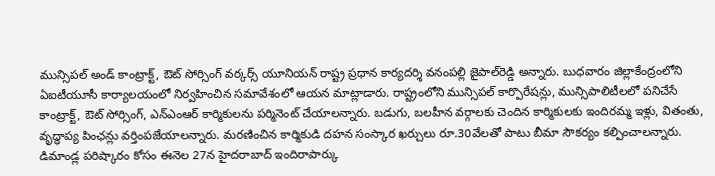మున్సిపల్‌ అండ్‌ కాంట్రాక్ట్‌, ఔట్‌ సోర్సింగ్‌ వర్కర్స్‌ యూనియన్‌ రాష్ట్ర ప్రధాన కార్యదర్శి వనంపల్లి జైపాల్‌రెడ్డి అన్నారు. బుధవారం జిల్లాకేంద్రంలోని ఏఐటీయూసీ కార్యాలయంలో నిర్వహించిన సమావేశంలో ఆయన మాట్లాడారు. రాష్ట్రంలోని మున్సిపల్‌ కార్పొరేషన్లు, మున్సిపాలిటీలలో పనిచేసే కాంట్రాక్ట్‌, ఔట్‌ సోర్సింగ్‌, ఎన్‌ఎంఆర్‌ కార్మికులను పర్మినెంట్‌ చేయాలన్నారు. బడుగు, బలహీన వర్గాలకు చెందిన కార్మికులకు ఇందిరమ్మ ఇళ్లు, వితంతు, వృద్ధాప్య పింఛన్లు వర్తింపజేయాలన్నారు. మరణించిన కార్మికుడి దహన సంస్కార ఖర్చులు రూ.30వేలతో పాటు బీమా సౌకర్యం కల్పించాలన్నారు. డిమాండ్ల పరిష్కారం కోసం ఈనెల 27న హైదరాబాద్‌ ఇందిరాపార్కు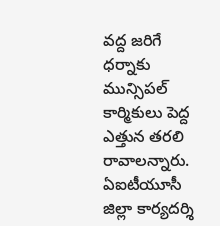వద్ద జరిగే ధర్నాకు మున్సిపల్‌ కార్మికులు పెద్ద ఎత్తున తరలి రావాలన్నారు. ఏఐటీయూసీ జిల్లా కార్యదర్శి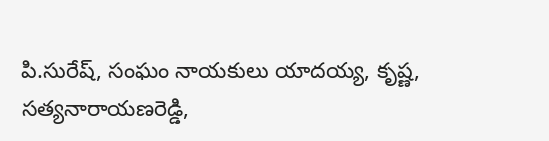పి.సురేష్‌, సంఘం నాయకులు యాదయ్య, కృష్ణ, సత్యనారాయణరెడ్డి,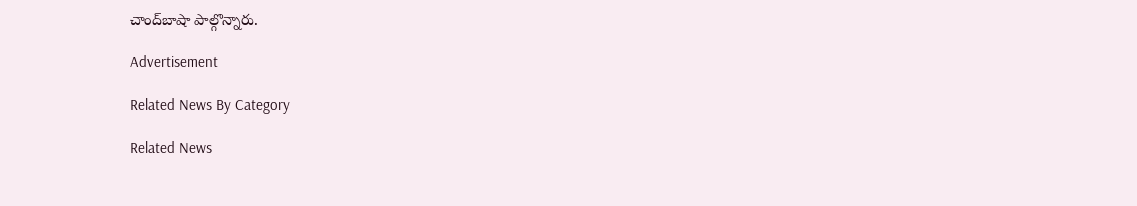చాంద్‌బాషా పాల్గొన్నారు.

Advertisement

Related News By Category

Related News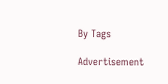By Tags

Advertisement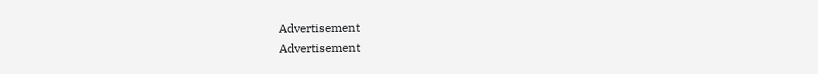Advertisement
Advertisement